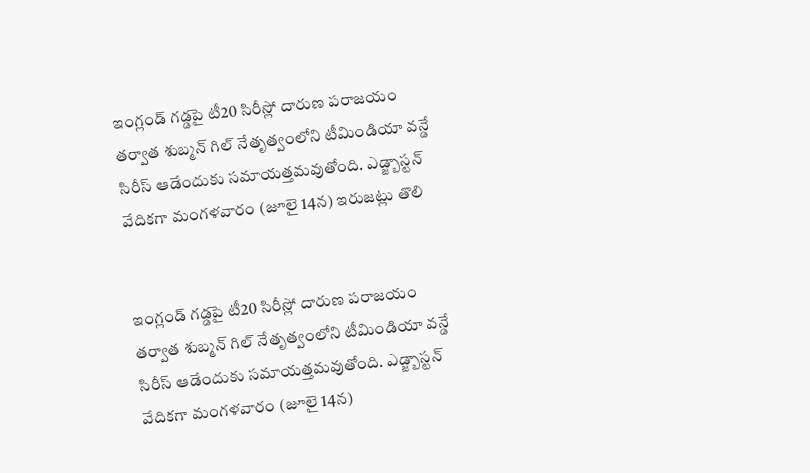ఇంగ్లండ్ గడ్డపై టీ20 సిరీస్లో దారుణ పరాజయం తర్వాత శుబ్మన్ గిల్ నేతృత్వంలోని టీమిండియా వన్డే సిరీస్ ఆడేందుకు సమాయత్తమవుతోంది. ఎడ్జ్బాస్టన్ వేదికగా మంగళవారం (జూలై 14న) ఇరుజట్లు తొలి


ఇంగ్లండ్ గడ్డపై టీ20 సిరీస్లో దారుణ పరాజయం తర్వాత శుబ్మన్ గిల్ నేతృత్వంలోని టీమిండియా వన్డే సిరీస్ ఆడేందుకు సమాయత్తమవుతోంది. ఎడ్జ్బాస్టన్ వేదికగా మంగళవారం (జూలై 14న)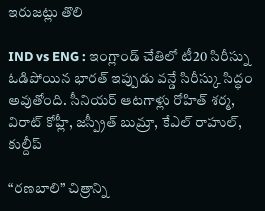ఇరుజట్లు తొలి

IND vs ENG : ఇంగ్లాండ్ చేతిలో టీ20 సిరీస్ను ఓడిపోయిన భారత్ ఇప్పుడు వన్డే సిరీస్కు సిద్ధం అవుతోంది. సీనియర్ ఆటగాళ్లు రోహిత్ శర్మ, విరాట్ కోహ్లీ, జస్ప్రీత్ బుమ్రా, కేఎల్ రాహుల్, కుల్దీప్

“రణబాలి” చిత్రాన్ని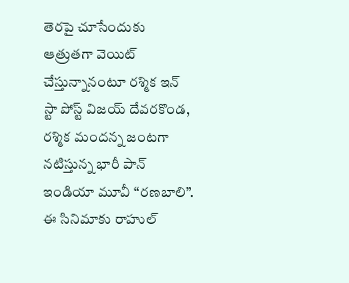తెరపై చూసేందుకు ఆత్రుతగా వెయిట్ చేస్తున్నానంటూ రశ్మిక ఇన్ స్టా పోస్ట్ విజయ్ దేవరకొండ, రశ్మిక మందన్న జంటగా నటిస్తున్న భారీ పాన్ ఇండియా మూవీ “రణబాలి”. ఈ సినిమాకు రాహుల్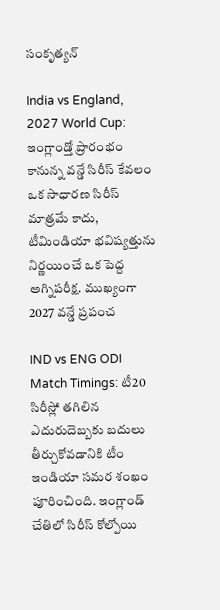సంకృత్యన్

India vs England, 2027 World Cup: ఇంగ్లాండ్తో ప్రారంభం కానున్న వన్డే సిరీస్ కేవలం ఒక సాధారణ సిరీస్ మాత్రమే కాదు, టీమిండియా భవిష్యత్తును నిర్ణయించే ఒక పెద్ద అగ్నిపరీక్ష. ముఖ్యంగా 2027 వన్డే ప్రపంచ

IND vs ENG ODI Match Timings: టీ20 సిరీస్లో తగిలిన ఎదురుదెబ్బకు బదులు తీర్చుకోవడానికి టీం ఇండియా సమర శంఖం పూరించింది. ఇంగ్లాండ్ చేతిలో సిరీస్ కోల్పోయి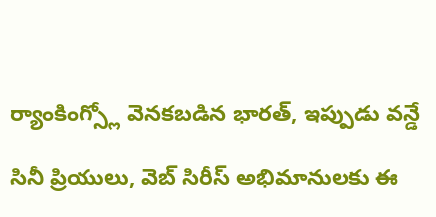ర్యాంకింగ్స్లో వెనకబడిన భారత్, ఇప్పుడు వన్డే

సినీ ప్రియులు, వెబ్ సిరీస్ అభిమానులకు ఈ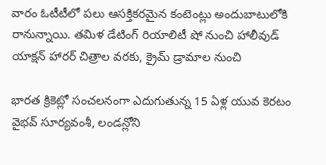వారం ఓటీటీలో పలు ఆసక్తికరమైన కంటెంట్లు అందుబాటులోకి రానున్నాయి. తమిళ డేటింగ్ రియాలిటీ షో నుంచి హాలీవుడ్ యాక్షన్ హారర్ చిత్రాల వరకు, క్రైమ్ డ్రామాల నుంచి

భారత క్రికెట్లో సంచలనంగా ఎదుగుతున్న 15 ఏళ్ల యువ కెరటం వైభవ్ సూర్యవంశీ, లండన్లోని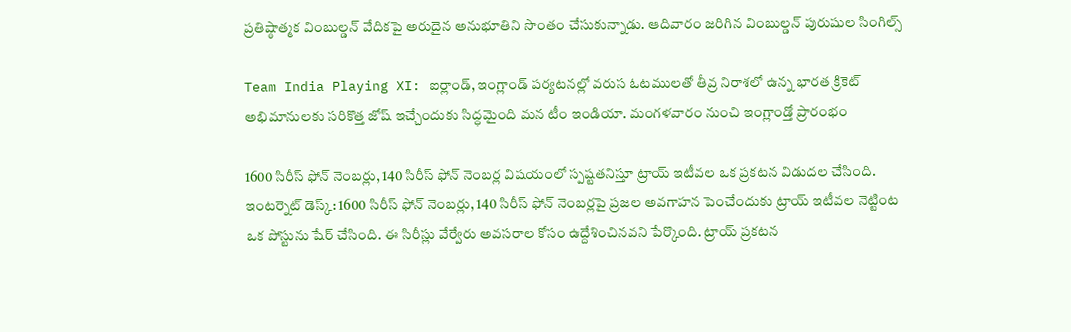ప్రతిష్ఠాత్మక వింబుల్డన్ వేదికపై అరుదైన అనుభూతిని సొంతం చేసుకున్నాడు. ఆదివారం జరిగిన వింబుల్డన్ పురుషుల సింగిల్స్

Team India Playing XI: ఐర్లాండ్, ఇంగ్లాండ్ పర్యటనల్లో వరుస ఓటములతో తీవ్ర నిరాశలో ఉన్న భారత క్రికెట్ అభిమానులకు సరికొత్త జోష్ ఇచ్చేందుకు సిద్ధమైంది మన టీం ఇండియా. మంగళవారం నుంచి ఇంగ్లాండ్తో ప్రారంభం

1600 సిరీస్ ఫోన్ నెంబర్లు, 140 సిరీస్ ఫోన్ నెంబర్ల విషయంలో స్పష్టతనిస్తూ ట్రాయ్ ఇటీవల ఒక ప్రకటన విడుదల చేసింది. ఇంటర్నెట్ డెస్క్: 1600 సిరీస్ ఫోన్ నెంబర్లు, 140 సిరీస్ ఫోన్ నెంబర్లపై ప్రజల అవగాహన పెంచేందుకు ట్రాయ్ ఇటీవల నెట్టింట ఒక పోస్టును షేర్ చేసింది. ఈ సిరీస్లు వేర్వేరు అవసరాల కోసం ఉద్దేశించినవని పేర్కొంది. ట్రాయ్ ప్రకటన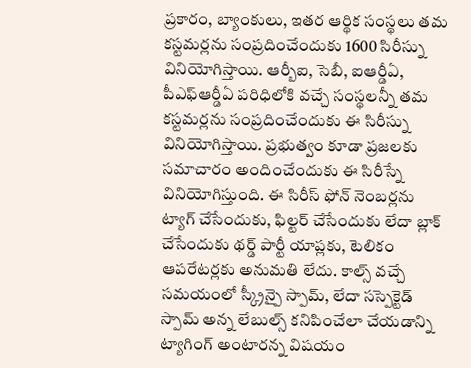ప్రకారం, బ్యాంకులు, ఇతర ఆర్థిక సంస్థలు తమ కస్టమర్లను సంప్రదించేందుకు 1600 సిరీస్ను వినియోగిస్తాయి. ఆర్బీఐ, సెబీ, ఐఆర్డీఏ, పీఎఫ్ఆర్డీఏ పరిధిలోకి వచ్చే సంస్థలన్నీ తమ కస్టమర్లను సంప్రదించేందుకు ఈ సిరీస్ను వినియోగిస్తాయి. ప్రభుత్వం కూడా ప్రజలకు సమాచారం అందించేందుకు ఈ సిరీస్నే వినియోగిస్తుంది. ఈ సిరీస్ ఫోన్ నెంబర్లను ట్యాగ్ చేసేందుకు, ఫిల్టర్ చేసేందుకు లేదా బ్లాక్ చేసేందుకు థర్డ్ పార్టీ యాప్లకు, టెలికం ఆపరేటర్లకు అనుమతి లేదు. కాల్స్ వచ్చే సమయంలో స్క్రీన్పై స్పామ్, లేదా సస్పెక్టెడ్ స్పామ్ అన్న లేబుల్స్ కనిపించేలా చేయడాన్ని ట్యాగింగ్ అంటారన్న విషయం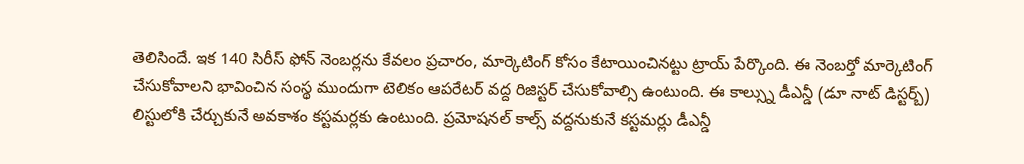తెలిసిందే. ఇక 140 సిరీస్ ఫోన్ నెంబర్లను కేవలం ప్రచారం, మార్కెటింగ్ కోసం కేటాయించినట్టు ట్రాయ్ పేర్కొంది. ఈ నెంబర్తో మార్కెటింగ్ చేసుకోవాలని భావించిన సంస్థ ముందుగా టెలికం ఆపరేటర్ వద్ద రిజిస్టర్ చేసుకోవాల్సి ఉంటుంది. ఈ కాల్స్ను డీఎన్డీ (డూ నాట్ డిస్టర్బ్) లిస్టులోకి చేర్చుకునే అవకాశం కస్టమర్లకు ఉంటుంది. ప్రమోషనల్ కాల్స్ వద్దనుకునే కస్టమర్లు డీఎన్డీ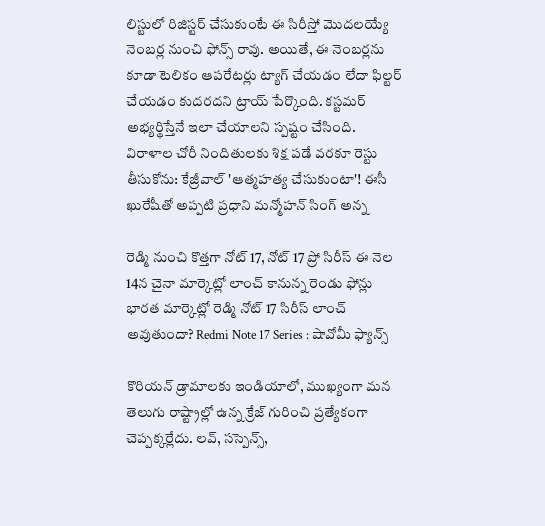లిస్టులో రిజిస్టర్ చేసుకుంటే ఈ సిరీస్తో మొదలయ్యే నెంబర్ల నుంచి ఫోన్స్ రావు. అయితే, ఈ నెంబర్లను కూడా టెలికం ఆపరేటర్లు ట్యాగ్ చేయడం లేదా ఫిల్టర్ చేయడం కుదరదని ట్రాయ్ పేర్కొంది. కస్టమర్ అభ్యర్థిస్తేనే ఇలా చేయాలని స్పష్టం చేసింది. విరాళాల చోరీ నిందితులకు శిక్ష పడే వరకూ రెస్టు తీసుకోను: కేజ్రీవాల్ 'ఆత్మహత్య చేసుకుంటా'! ఈసీ ఖురేషీతో అప్పటి ప్రధాని మన్మోహన్ సింగ్ అన్న

రెడ్మి నుంచి కొత్తగా నోట్ 17, నోట్ 17 ప్రో సిరీస్ ఈ నెల 14న చైనా మార్కెట్లో లాంచ్ కానున్న రెండు ఫోన్లు భారత మార్కెట్లో రెడ్మి నోట్ 17 సిరీస్ లాంచ్ అవుతుందా? Redmi Note 17 Series : షావోమీ ఫ్యాన్స్

కొరియన్ డ్రామాలకు ఇండియాలో, ముఖ్యంగా మన తెలుగు రాష్ట్రాల్లో ఉన్న క్రేజ్ గురించి ప్రత్యేకంగా చెప్పక్కర్లేదు. లవ్, సస్పెన్స్,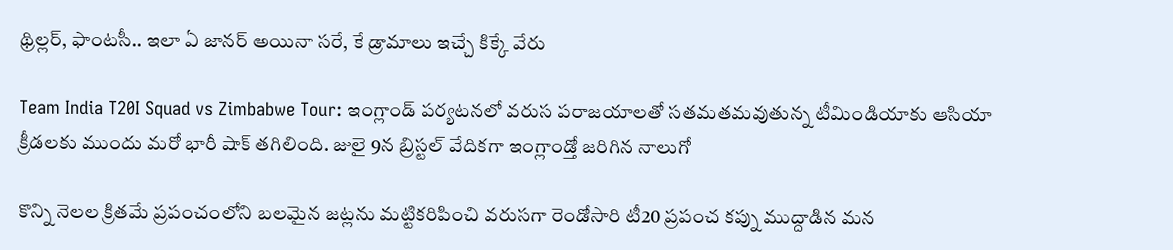థ్రిల్లర్, ఫాంటసీ.. ఇలా ఏ జానర్ అయినా సరే, కే డ్రామాలు ఇచ్చే కిక్కే వేరు

Team India T20I Squad vs Zimbabwe Tour: ఇంగ్లాండ్ పర్యటనలో వరుస పరాజయాలతో సతమతమవుతున్న టీమిండియాకు ఆసియా క్రీడలకు ముందు మరో భారీ షాక్ తగిలింది. జులై 9న బ్రిస్టల్ వేదికగా ఇంగ్లాండ్తో జరిగిన నాలుగో

కొన్ని నెలల క్రితమే ప్రపంచంలోని బలమైన జట్లను మట్టికరిపించి వరుసగా రెండోసారి టీ20 ప్రపంచ కప్ను ముద్దాడిన మన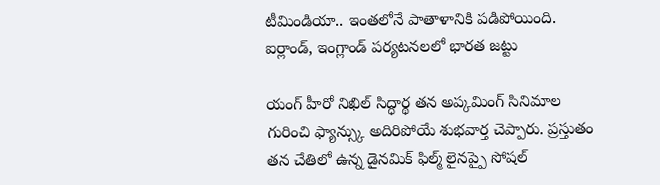టీమిండియా.. ఇంతలోనే పాతాళానికి పడిపోయింది. ఐర్లాండ్, ఇంగ్లాండ్ పర్యటనలలో భారత జట్టు

యంగ్ హీరో నిఖిల్ సిద్ధార్థ తన అప్కమింగ్ సినిమాల గురించి ఫ్యాన్స్కు అదిరిపోయే శుభవార్త చెప్పారు. ప్రస్తుతం తన చేతిలో ఉన్న డైనమిక్ ఫిల్మ్ లైనప్పై సోషల్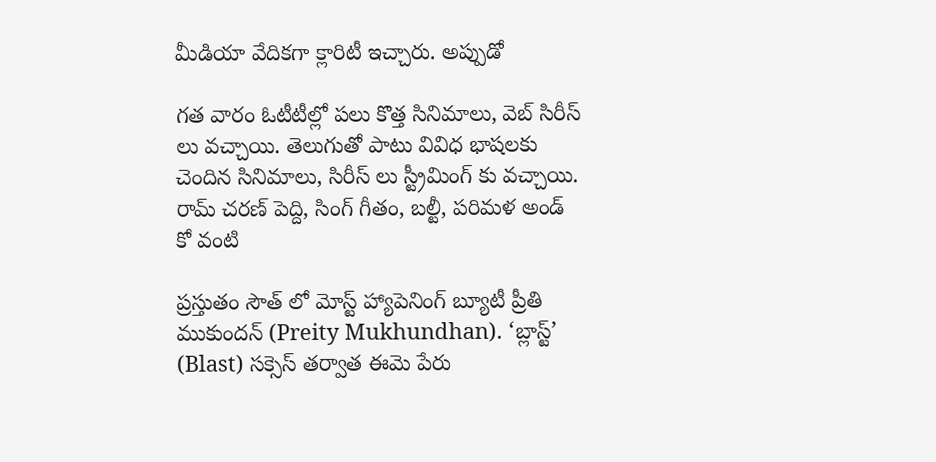మీడియా వేదికగా క్లారిటీ ఇచ్చారు. అప్పుడో

గత వారం ఓటీటీల్లో పలు కొత్త సినిమాలు, వెబ్ సిరీస్ లు వచ్చాయి. తెలుగుతో పాటు వివిధ భాషలకు చెందిన సినిమాలు, సిరీస్ లు స్ట్రీమింగ్ కు వచ్చాయి. రామ్ చరణ్ పెద్ది, సింగ్ గీతం, బల్టీ, పరిమళ అండ్ కో వంటి

ప్రస్తుతం సౌత్ లో మోస్ట్ హ్యాపెనింగ్ బ్యూటీ ప్రీతి ముకుందన్ (Preity Mukhundhan). ‘బ్లాస్ట్’ (Blast) సక్సెస్ తర్వాత ఈమె పేరు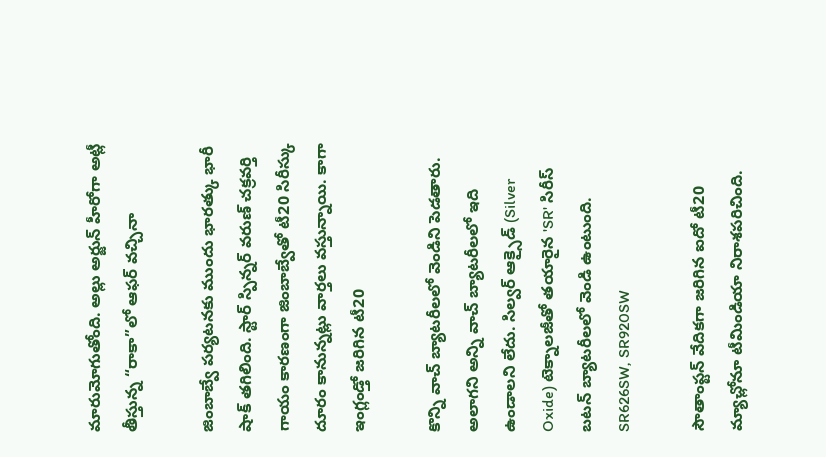మారుమోగుతోంది. అల్లు అర్జున్ హీరోగా అట్లీ తీస్తున్న “రాకా”లో ఆఫర్ వచ్చినా

జింబాబ్వే పర్యటనకు ముందు భారత్కు భారీ షాక్ తగిలింది. స్టార్ స్పిన్నర్ వరుణ్ చక్రవర్తి గాయం కారణంగా జింబాబ్వేతో టీ20 సిరీస్కు దూరం కానున్నట్లు వార్తలు వస్తున్నాయి. కాగా ఇంగ్లండ్తో జరిగిన టీ20

కొన్ని వాచ్ బ్యాటరీలలో వెండిని పెడతారు. అలాగని అన్ని వాచ్ బ్యాటరీలలో ఇది ఉండాలని లేదు. సిల్వర్ ఆక్సైడ్ (Silver Oxide) టెక్నాలజీతో తయారైన 'SR' సిరీస్ బటన్ బ్యాటరీలలో వెండి ఉంటుంది. SR626SW, SR920SW

సౌతాంప్టన్ వేదికగా జరిగిన ఐదో టీ20 మ్యాచ్లోనూ టీమిండియా నిరాశపరిచింది.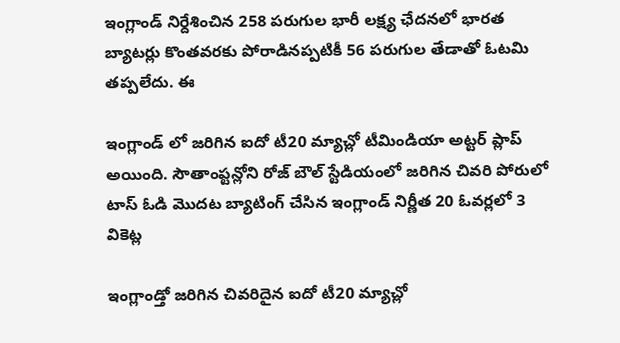ఇంగ్లాండ్ నిర్దేశించిన 258 పరుగుల భారీ లక్ష్య ఛేదనలో భారత బ్యాటర్లు కొంతవరకు పోరాడినప్పటికీ 56 పరుగుల తేడాతో ఓటమి తప్పలేదు. ఈ

ఇంగ్లాండ్ లో జరిగిన ఐదో టీ20 మ్యాచ్లో టీమిండియా అట్టర్ ప్లాప్ అయింది. సౌతాంప్టన్లోని రోజ్ బౌల్ స్టేడియంలో జరిగిన చివరి పోరులో టాస్ ఓడి మొదట బ్యాటింగ్ చేసిన ఇంగ్లాండ్ నిర్ణీత 20 ఓవర్లలో 3 వికెట్ల

ఇంగ్లాండ్తో జరిగిన చివరిదైన ఐదో టీ20 మ్యాచ్లో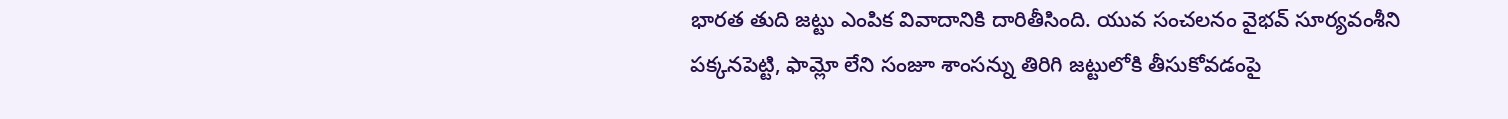భారత తుది జట్టు ఎంపిక వివాదానికి దారితీసింది. యువ సంచలనం వైభవ్ సూర్యవంశీని పక్కనపెట్టి, ఫామ్లో లేని సంజూ శాంసన్ను తిరిగి జట్టులోకి తీసుకోవడంపై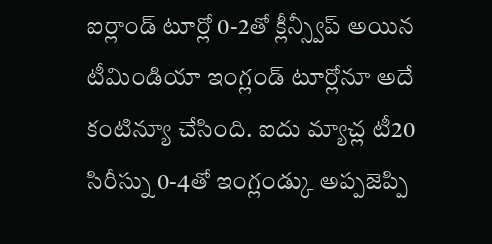ఐర్లాండ్ టూర్లో 0-2తో క్లీన్స్వీప్ అయిన టీమిండియా ఇంగ్లండ్ టూర్లోనూ అదే కంటిన్యూ చేసింది. ఐదు మ్యాచ్ల టీ20 సిరీస్ను 0-4తో ఇంగ్లండ్కు అప్పజెప్పి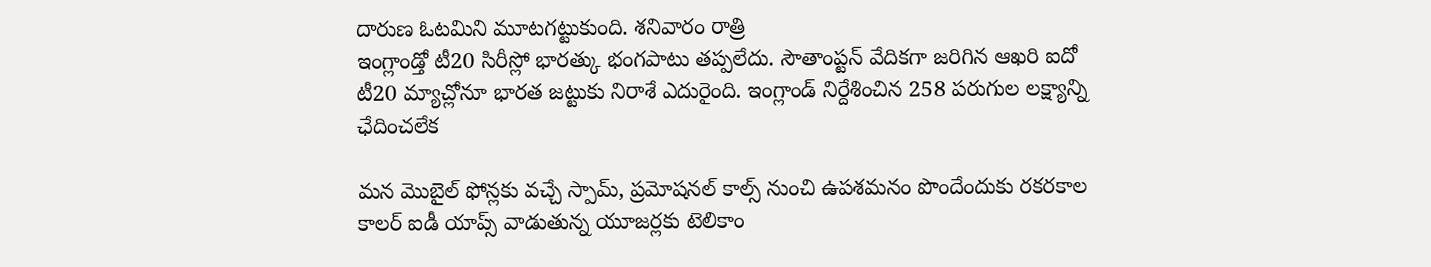దారుణ ఓటమిని మూటగట్టుకుంది. శనివారం రాత్రి
ఇంగ్లాండ్తో టీ20 సిరీస్లో భారత్కు భంగపాటు తప్పలేదు. సౌతాంప్టన్ వేదికగా జరిగిన ఆఖరి ఐదో టీ20 మ్యాచ్లోనూ భారత జట్టుకు నిరాశే ఎదురైంది. ఇంగ్లాండ్ నిర్దేశించిన 258 పరుగుల లక్ష్యాన్ని ఛేదించలేక

మన మొబైల్ ఫోన్లకు వచ్చే స్పామ్, ప్రమోషనల్ కాల్స్ నుంచి ఉపశమనం పొందేందుకు రకరకాల కాలర్ ఐడీ యాప్స్ వాడుతున్న యూజర్లకు టెలికాం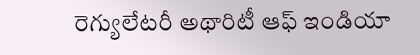రెగ్యులేటరీ అథారిటీ ఆఫ్ ఇండియా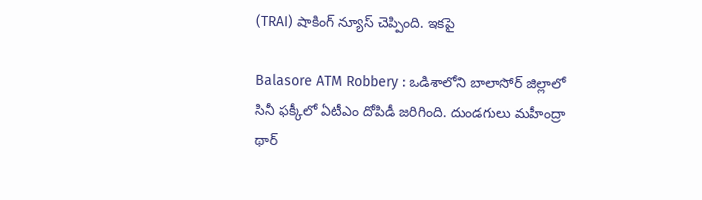(TRAI) షాకింగ్ న్యూస్ చెప్పింది. ఇకపై

Balasore ATM Robbery : ఒడిశాలోని బాలాసోర్ జిల్లాలో సినీ ఫక్కీలో ఏటీఎం దోపిడీ జరిగింది. దుండగులు మహీంద్రా థార్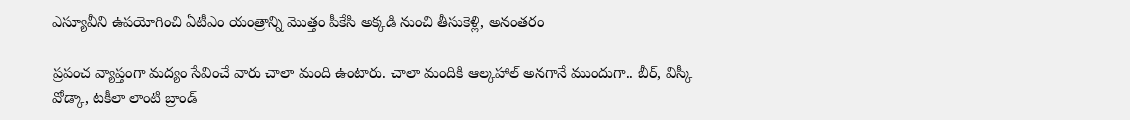ఎస్యూవీని ఉపయోగించి ఏటీఎం యంత్రాన్ని మొత్తం పీకేసి అక్కడి నుంచి తీసుకెళ్లి, అనంతరం

ప్రపంచ వ్యాప్తంగా మద్యం సేవించే వారు చాలా మంది ఉంటారు. చాలా మందికి ఆల్కహాల్ అనగానే ముందుగా.. బీర్, విస్కీ వోడ్కా, టకీలా లాంటి బ్రాండ్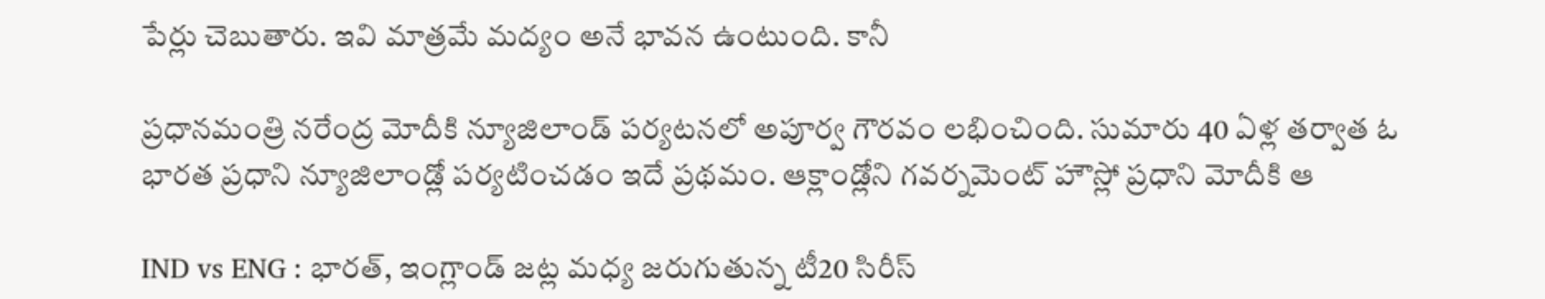పేర్లు చెబుతారు. ఇవి మాత్రమే మద్యం అనే భావన ఉంటుంది. కానీ

ప్రధానమంత్రి నరేంద్ర మోదీకి న్యూజిలాండ్ పర్యటనలో అపూర్వ గౌరవం లభించింది. సుమారు 40 ఏళ్ల తర్వాత ఓ భారత ప్రధాని న్యూజిలాండ్లో పర్యటించడం ఇదే ప్రథమం. ఆక్లాండ్లోని గవర్నమెంట్ హౌస్లో ప్రధాని మోదీకి ఆ

IND vs ENG : భారత్, ఇంగ్లాండ్ జట్ల మధ్య జరుగుతున్న టీ20 సిరీస్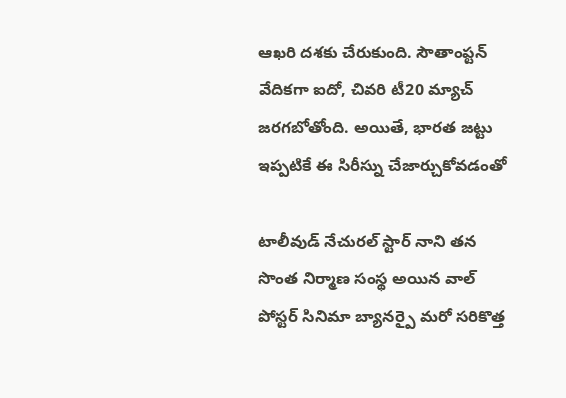ఆఖరి దశకు చేరుకుంది. సౌతాంప్టన్ వేదికగా ఐదో, చివరి టీ20 మ్యాచ్ జరగబోతోంది. అయితే, భారత జట్టు ఇప్పటికే ఈ సిరీస్ను చేజార్చుకోవడంతో

టాలీవుడ్ నేచురల్ స్టార్ నాని తన సొంత నిర్మాణ సంస్థ అయిన వాల్ పోస్టర్ సినిమా బ్యానర్పై మరో సరికొత్త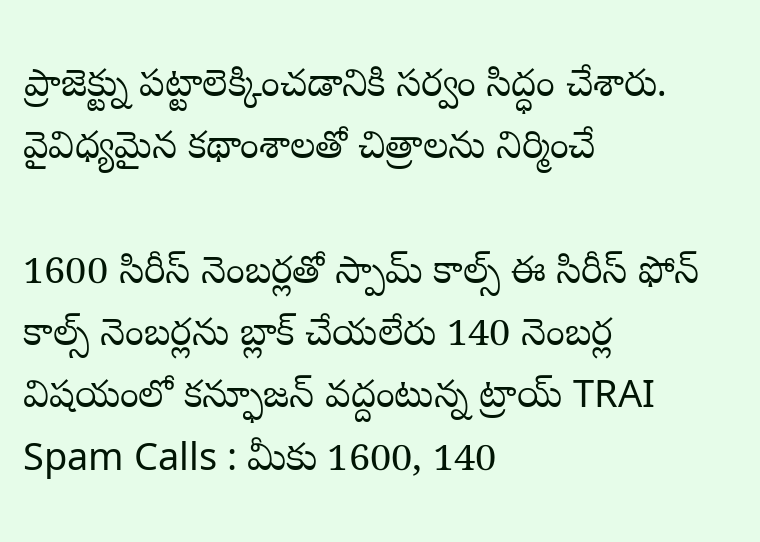ప్రాజెక్ట్ను పట్టాలెక్కించడానికి సర్వం సిద్ధం చేశారు. వైవిధ్యమైన కథాంశాలతో చిత్రాలను నిర్మించే

1600 సిరీస్ నెంబర్లతో స్పామ్ కాల్స్ ఈ సిరీస్ ఫోన్ కాల్స్ నెంబర్లను బ్లాక్ చేయలేరు 140 నెంబర్ల విషయంలో కన్ఫూజన్ వద్దంటున్న ట్రాయ్ TRAI Spam Calls : మీకు 1600, 140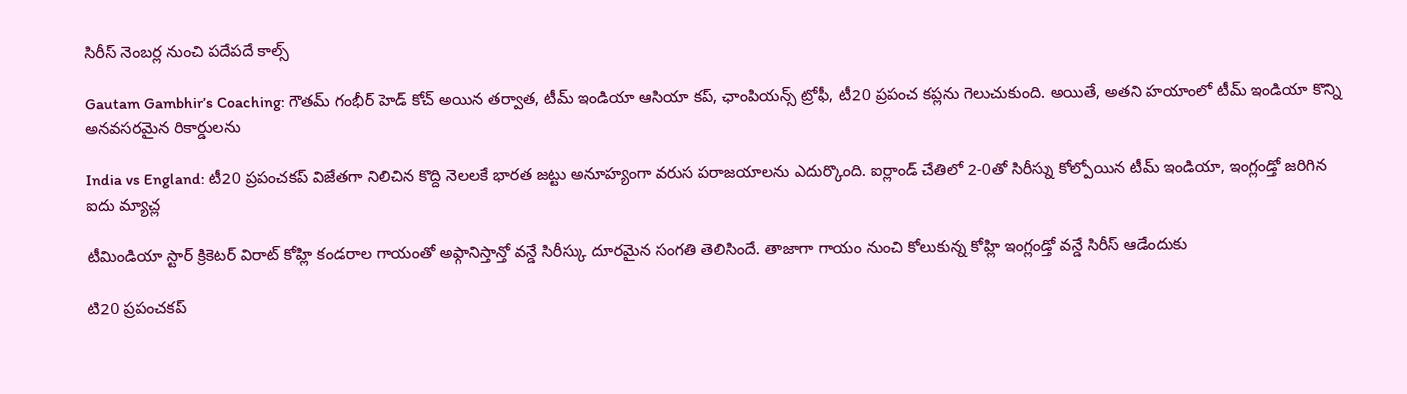సిరీస్ నెంబర్ల నుంచి పదేపదే కాల్స్

Gautam Gambhir’s Coaching: గౌతమ్ గంభీర్ హెడ్ కోచ్ అయిన తర్వాత, టీమ్ ఇండియా ఆసియా కప్, ఛాంపియన్స్ ట్రోఫీ, టీ20 ప్రపంచ కప్లను గెలుచుకుంది. అయితే, అతని హయాంలో టీమ్ ఇండియా కొన్ని అనవసరమైన రికార్డులను

India vs England: టీ20 ప్రపంచకప్ విజేతగా నిలిచిన కొద్ది నెలలకే భారత జట్టు అనూహ్యంగా వరుస పరాజయాలను ఎదుర్కొంది. ఐర్లాండ్ చేతిలో 2-0తో సిరీస్ను కోల్పోయిన టీమ్ ఇండియా, ఇంగ్లండ్తో జరిగిన ఐదు మ్యాచ్ల

టీమిండియా స్టార్ క్రికెటర్ విరాట్ కోహ్లి కండరాల గాయంతో అఫ్గానిస్తాన్తో వన్డే సిరీస్కు దూరమైన సంగతి తెలిసిందే. తాజాగా గాయం నుంచి కోలుకున్న కోహ్లి ఇంగ్లండ్తో వన్డే సిరీస్ ఆడేందుకు

టి20 ప్రపంచకప్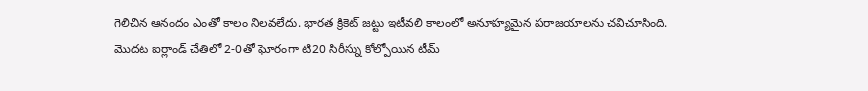గెలిచిన ఆనందం ఎంతో కాలం నిలవలేదు. భారత క్రికెట్ జట్టు ఇటీవలి కాలంలో అనూహ్యమైన పరాజయాలను చవిచూసింది. మొదట ఐర్లాండ్ చేతిలో 2-0తో ఘోరంగా టి20 సిరీస్ను కోల్పోయిన టీమ్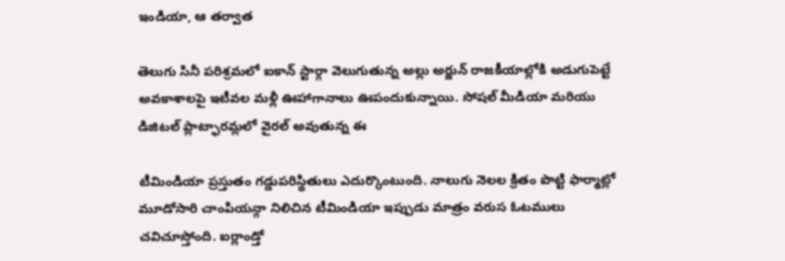ఇండియా, ఆ తర్వాత

తెలుగు సినీ పరిశ్రమలో ఐకాన్ స్టార్గా వెలుగుతున్న అల్లు అర్జున్ రాజకీయాల్లోకి అడుగుపెట్టే అవకాశాలపై ఇటీవల మళ్లీ ఊహాగానాలు ఊపందుకున్నాయి. సోషల్ మీడియా మరియు డిజిటల్ ప్లాట్ఫారమ్లలో వైరల్ అవుతున్న ఈ

టీమిండియా ప్రస్తుతం గడ్డుపరిస్థితులు ఎదుర్కొంటుంది. నాలుగు నెలల క్రితం పొట్టి ఫార్మాట్లో మూడోసారి చాంపియన్గా నిలిచిన టీమిండియా ఇప్పుడు మాత్రం వరుస ఓటములు చవిచూస్తోంది. ఐర్లాండ్తో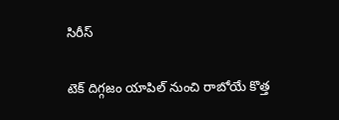సిరీస్

టెక్ దిగ్గజం యాపిల్ నుంచి రాబోయే కొత్త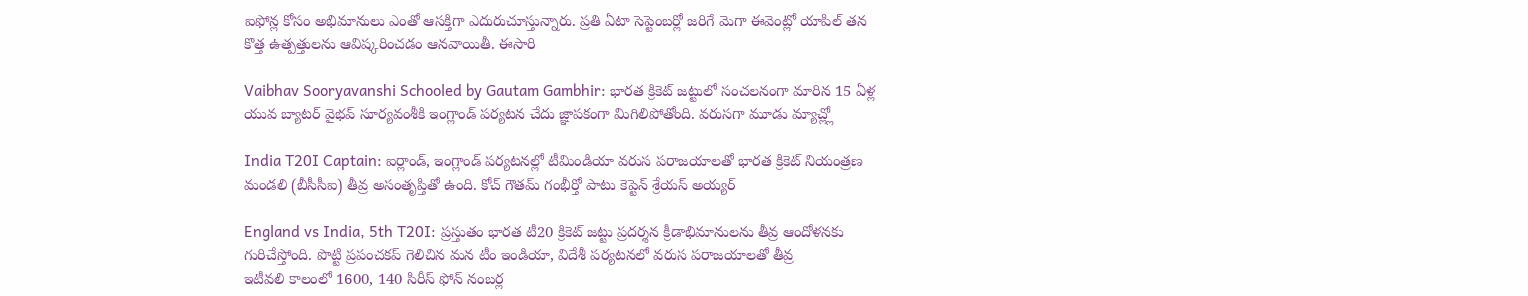ఐఫోన్ల కోసం అభిమానులు ఎంతో ఆసక్తిగా ఎదురుచూస్తున్నారు. ప్రతి ఏటా సెప్టెంబర్లో జరిగే మెగా ఈవెంట్లో యాపిల్ తన కొత్త ఉత్పత్తులను ఆవిష్కరించడం ఆనవాయితీ. ఈసారి

Vaibhav Sooryavanshi Schooled by Gautam Gambhir: భారత క్రికెట్ జట్టులో సంచలనంగా మారిన 15 ఏళ్ల యువ బ్యాటర్ వైభవ్ సూర్యవంశీకి ఇంగ్లాండ్ పర్యటన చేదు జ్ఞాపకంగా మిగిలిపోతోంది. వరుసగా మూడు మ్యాచ్ల్లో

India T20I Captain: ఐర్లాండ్, ఇంగ్లాండ్ పర్యటనల్లో టీమిండియా వరుస పరాజయాలతో భారత క్రికెట్ నియంత్రణ మండలి (బీసీసీఐ) తీవ్ర అసంతృప్తితో ఉంది. కోచ్ గౌతమ్ గంభీర్తో పాటు కెప్టెన్ శ్రేయస్ అయ్యర్

England vs India, 5th T20I: ప్రస్తుతం భారత టీ20 క్రికెట్ జట్టు ప్రదర్శన క్రీడాభిమానులను తీవ్ర ఆందోళనకు గురిచేస్తోంది. పొట్టి ప్రపంచకప్ గెలిచిన మన టీం ఇండియా, విదేశీ పర్యటనలో వరుస పరాజయాలతో తీవ్ర
ఇటీవలి కాలంలో 1600, 140 సిరీస్ ఫోన్ నంబర్ల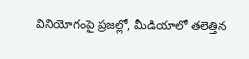వినియోగంపై ప్రజల్లో, మీడియాలో తలెత్తిన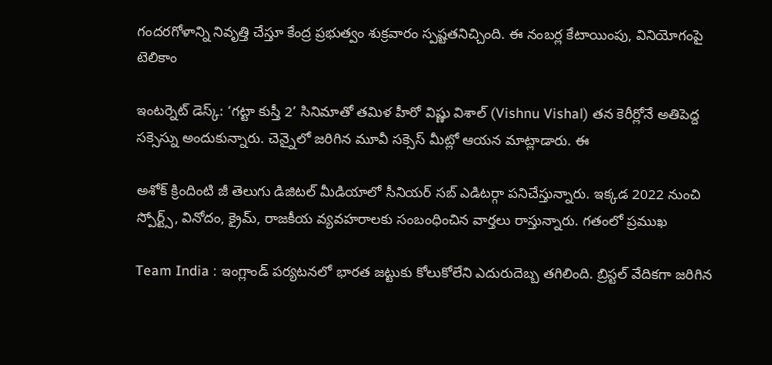గందరగోళాన్ని నివృత్తి చేస్తూ కేంద్ర ప్రభుత్వం శుక్రవారం స్పష్టతనిచ్చింది. ఈ నంబర్ల కేటాయింపు, వినియోగంపై టెలికాం

ఇంటర్నెట్ డెస్క్: ‘గట్టా కుస్తీ 2’ సినిమాతో తమిళ హీరో విష్ణు విశాల్ (Vishnu Vishal) తన కెరీర్లోనే అతిపెద్ద సక్సెస్ను అందుకున్నారు. చెన్నైలో జరిగిన మూవీ సక్సెస్ మీట్లో ఆయన మాట్లాడారు. ఈ

అశోక్ క్రిందింటి జీ తెలుగు డిజిటల్ మీడియాలో సీనియర్ సబ్ ఎడిటర్గా పనిచేస్తున్నారు. ఇక్కడ 2022 నుంచి స్పోర్ట్స్, వినోదం, క్రైమ్, రాజకీయ వ్యవహరాలకు సంబంధించిన వార్తలు రాస్తున్నారు. గతంలో ప్రముఖ

Team India : ఇంగ్లాండ్ పర్యటనలో భారత జట్టుకు కోలుకోలేని ఎదురుదెబ్బ తగిలింది. బ్రిస్టల్ వేదికగా జరిగిన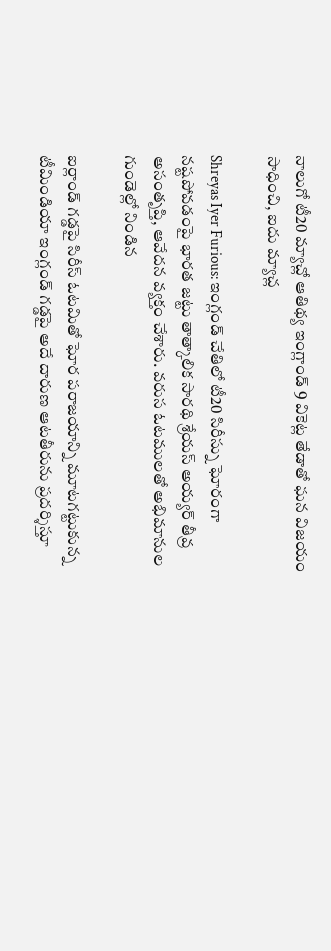నాలుగో టీ20 మ్యాచ్లో ఆతిథ్య ఇంగ్లాండ్ 9 వికెట్ల తేడాతో ఘన విజయం సాధించి, ఐదు మ్యాచ్ల

Shreyas Iyer Furious: ఇంగ్లండ్ చేతిలో టీ20 సిరీస్ను ఘోరంగా నష్టపోవడంపై భారత జట్టు తాత్కాలిక సారథి శ్రేయస్ అయ్యర్ తీవ్ర అసంతృప్తి, ఆవేదన వ్యక్తం చేశారు. వరుస ఓటములతో అభిమానుల గుండెల్లో నిండిన

ఐర్లాండ్ గడ్డపై సిరీస్ ఓటమితో ఘోర పరాజయాన్ని మూటగట్టుకున్న టీమిండియా ఇంగ్లండ్ గడ్డపై అదే దారుణ ఆటతీరును ప్రదర్శిస్తూ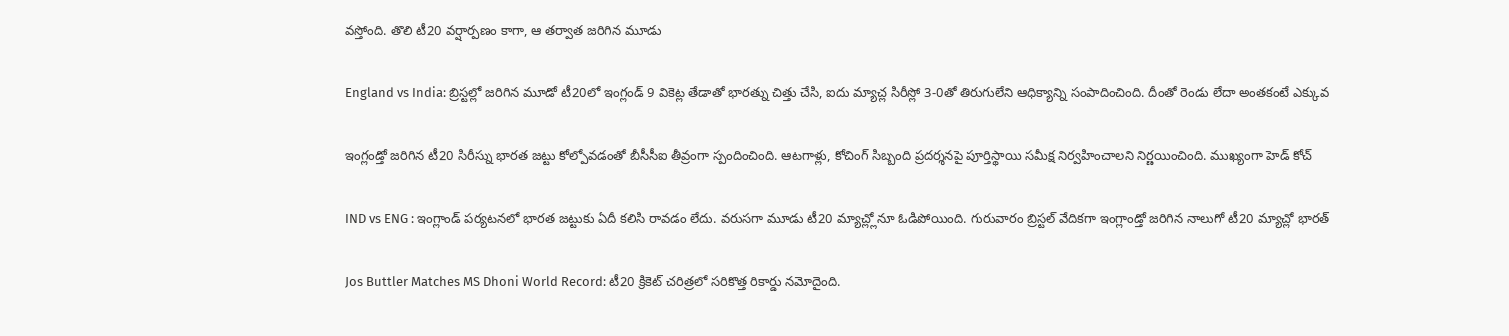వస్తోంది. తొలి టీ20 వర్షార్పణం కాగా, ఆ తర్వాత జరిగిన మూడు

England vs India: బ్రిస్టల్లో జరిగిన మూడో టీ20లో ఇంగ్లండ్ 9 వికెట్ల తేడాతో భారత్ను చిత్తు చేసి, ఐదు మ్యాచ్ల సిరీస్లో 3-0తో తిరుగులేని ఆధిక్యాన్ని సంపాదించింది. దీంతో రెండు లేదా అంతకంటే ఎక్కువ

ఇంగ్లండ్తో జరిగిన టీ20 సిరీస్ను భారత జట్టు కోల్పోవడంతో బీసీసీఐ తీవ్రంగా స్పందించింది. ఆటగాళ్లు, కోచింగ్ సిబ్బంది ప్రదర్శనపై పూర్తిస్థాయి సమీక్ష నిర్వహించాలని నిర్ణయించింది. ముఖ్యంగా హెడ్ కోచ్

IND vs ENG : ఇంగ్లాండ్ పర్యటనలో భారత జట్టుకు ఏదీ కలిసి రావడం లేదు. వరుసగా మూడు టీ20 మ్యాచ్ల్లోనూ ఓడిపోయింది. గురువారం బ్రిస్టల్ వేదికగా ఇంగ్లాండ్తో జరిగిన నాలుగో టీ20 మ్యాచ్లో భారత్

Jos Buttler Matches MS Dhoni World Record: టీ20 క్రికెట్ చరిత్రలో సరికొత్త రికార్డు నమోదైంది.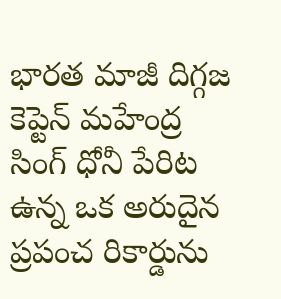భారత మాజీ దిగ్గజ కెప్టెన్ మహేంద్ర సింగ్ ధోనీ పేరిట ఉన్న ఒక అరుదైన ప్రపంచ రికార్డును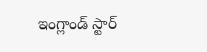ఇంగ్లాండ్ స్టార్